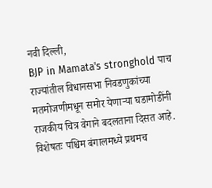नवी दिल्ली,
BJP in Mamata's stronghold पाच राज्यांतील विधानसभा निवडणुकांच्या मतमोजणीमधून समोर येणाऱ्या घडामोडींनी राजकीय चित्र वेगाने बदलताना दिसत आहे. विशेषतः पश्चिम बंगालमध्ये प्रथमच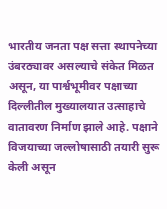भारतीय जनता पक्ष सत्ता स्थापनेच्या उंबरठ्यावर असल्याचे संकेत मिळत असून, या पार्श्वभूमीवर पक्षाच्या दिल्लीतील मुख्यालयात उत्साहाचे वातावरण निर्माण झाले आहे. पक्षाने विजयाच्या जल्लोषासाठी तयारी सुरू केली असून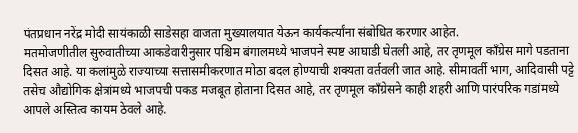पंतप्रधान नरेंद्र मोदी सायंकाळी साडेसहा वाजता मुख्यालयात येऊन कार्यकर्त्यांना संबोधित करणार आहेत.
मतमोजणीतील सुरुवातीच्या आकडेवारीनुसार पश्चिम बंगालमध्ये भाजपने स्पष्ट आघाडी घेतली आहे, तर तृणमूल काँग्रेस मागे पडताना दिसत आहे. या कलांमुळे राज्याच्या सत्तासमीकरणात मोठा बदल होण्याची शक्यता वर्तवली जात आहे. सीमावर्ती भाग, आदिवासी पट्टे तसेच औद्योगिक क्षेत्रांमध्ये भाजपची पकड मजबूत होताना दिसत आहे, तर तृणमूल काँग्रेसने काही शहरी आणि पारंपरिक गडांमध्ये आपले अस्तित्व कायम ठेवले आहे.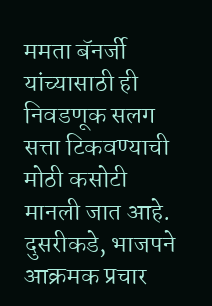ममता बॅनर्जी यांच्यासाठी ही निवडणूक सलग सत्ता टिकवण्याची मोठी कसोटी मानली जात आहे. दुसरीकडे, भाजपने आक्रमक प्रचार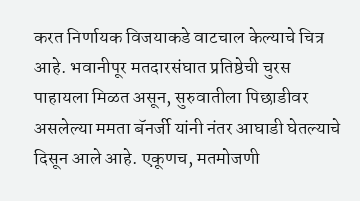करत निर्णायक विजयाकडे वाटचाल केल्याचे चित्र आहे. भवानीपूर मतदारसंघात प्रतिष्ठेची चुरस पाहायला मिळत असून, सुरुवातीला पिछाडीवर असलेल्या ममता बॅनर्जी यांनी नंतर आघाडी घेतल्याचे दिसून आले आहे. एकूणच, मतमोजणी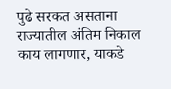पुढे सरकत असताना राज्यातील अंतिम निकाल काय लागणार, याकडे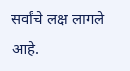सर्वांचे लक्ष लागले आहे.